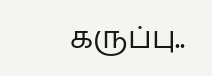கருப்பு..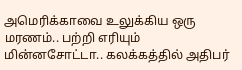அமெரிக்காவை உலுக்கிய ஒரு மரணம்.. பற்றி எரியும் மின்னசோட்டா.. கலக்கத்தில் அதிபர்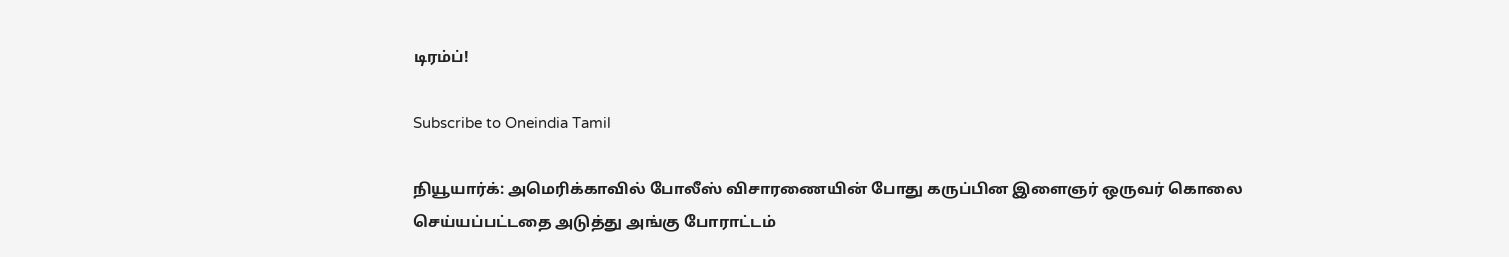டிரம்ப்!

Subscribe to Oneindia Tamil

நியூயார்க்: அமெரிக்காவில் போலீஸ் விசாரணையின் போது கருப்பின இளைஞர் ஒருவர் கொலை செய்யப்பட்டதை அடுத்து அங்கு போராட்டம்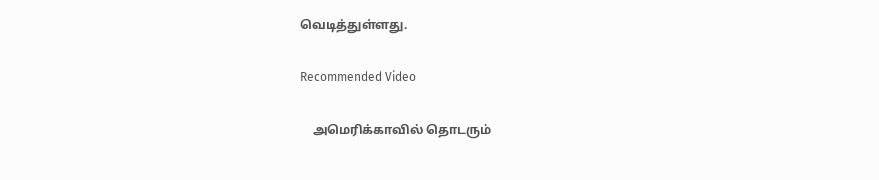வெடித்துள்ளது.

Recommended Video

    அமெரிக்காவில் தொடரும்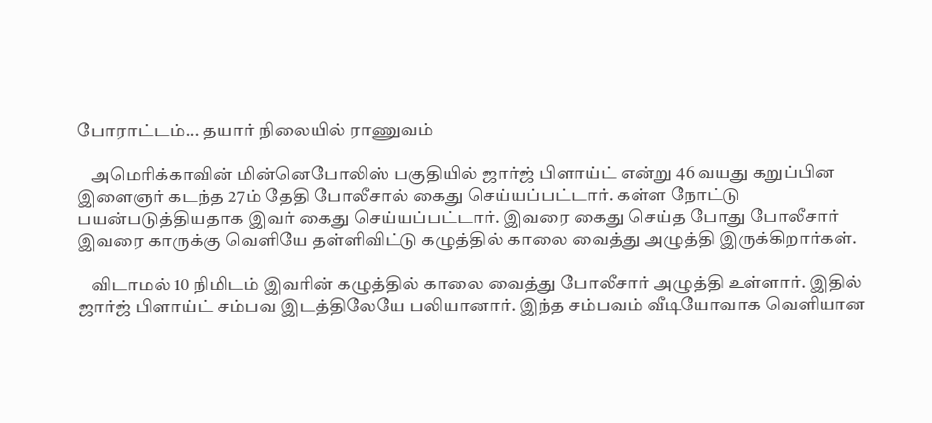போராட்டம்... தயார் நிலையில் ராணுவம்

    அமெரிக்காவின் மின்னெபோலிஸ் பகுதியில் ஜார்ஜ் பிளாய்ட் என்று 46 வயது கறுப்பின இளைஞர் கடந்த 27ம் தேதி போலீசால் கைது செய்யப்பட்டார். கள்ள நோட்டு பயன்படுத்தியதாக இவர் கைது செய்யப்பட்டார். இவரை கைது செய்த போது போலீசார் இவரை காருக்கு வெளியே தள்ளிவிட்டு கழுத்தில் காலை வைத்து அழுத்தி இருக்கிறார்கள்.

    விடாமல் 10 நிமிடம் இவரின் கழுத்தில் காலை வைத்து போலீசார் அழுத்தி உள்ளார். இதில் ஜார்ஜ் பிளாய்ட் சம்பவ இடத்திலேயே பலியானார். இந்த சம்பவம் வீடியோவாக வெளியான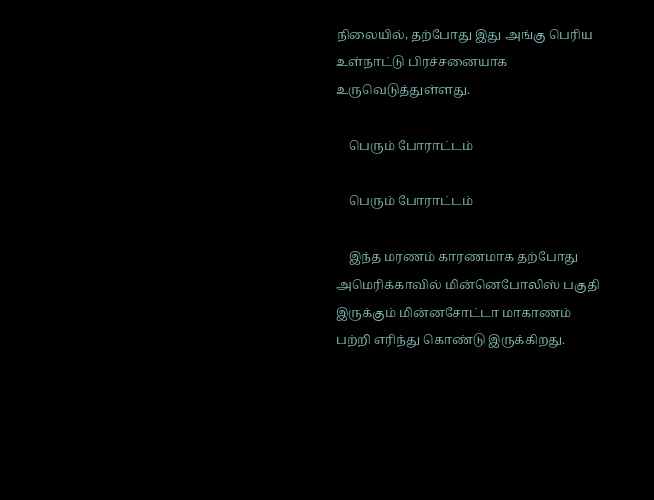நிலையில், தற்போது இது அங்கு பெரிய உள்நாட்டு பிரச்சனையாக உருவெடுத்துள்ளது.

    பெரும் போராட்டம்

    பெரும் போராட்டம்

    இந்த மரணம் காரணமாக தற்போது அமெரிக்காவில் மின்னெபோலிஸ் பகுதி இருக்கும் மின்னசோட்டா மாகாணம் பற்றி எரிந்து கொண்டு இருக்கிறது.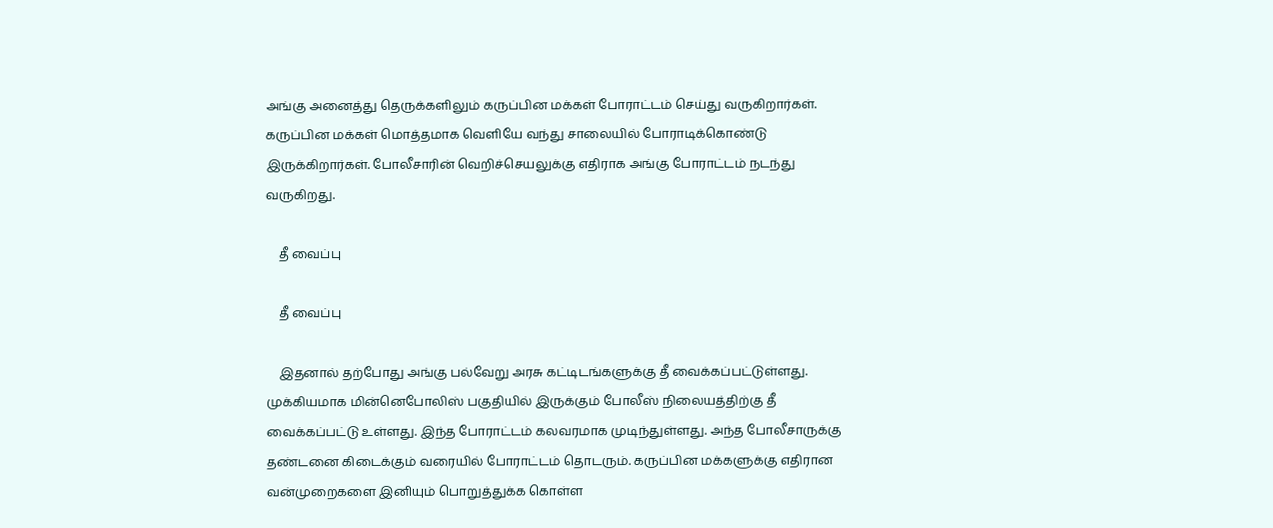அங்கு அனைத்து தெருக்களிலும் கருப்பின மக்கள் போராட்டம் செய்து வருகிறார்கள். கருப்பின மக்கள் மொத்தமாக வெளியே வந்து சாலையில் போராடிக்கொண்டு இருக்கிறார்கள். போலீசாரின் வெறிச்செயலுக்கு எதிராக அங்கு போராட்டம் நடந்து வருகிறது.

    தீ வைப்பு

    தீ வைப்பு

    இதனால் தற்போது அங்கு பல்வேறு அரசு கட்டிடங்களுக்கு தீ வைக்கப்பட்டுள்ளது. முக்கியமாக மின்னெபோலிஸ் பகுதியில் இருக்கும் போலீஸ் நிலையத்திற்கு தீ வைக்கப்பட்டு உள்ளது. இந்த போராட்டம் கலவரமாக முடிந்துள்ளது. அந்த போலீசாருக்கு தண்டனை கிடைக்கும் வரையில் போராட்டம் தொடரும். கருப்பின மக்களுக்கு எதிரான வன்முறைகளை இனியும் பொறுத்துக்க கொள்ள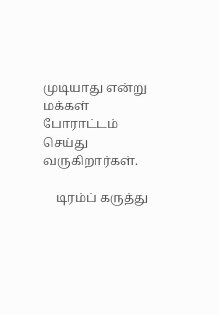முடியாது என்று மக்கள் போராட்டம் செய்து வருகிறார்கள்.

    டிரம்ப் கருத்து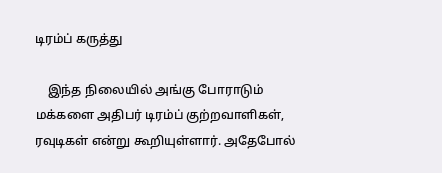டிரம்ப் கருத்து

    இந்த நிலையில் அங்கு போராடும் மக்களை அதிபர் டிரம்ப் குற்றவாளிகள், ரவுடிகள் என்று கூறியுள்ளார். அதேபோல்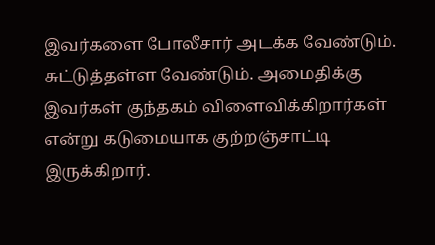இவர்களை போலீசார் அடக்க வேண்டும். சுட்டுத்தள்ள வேண்டும். அமைதிக்கு இவர்கள் குந்தகம் விளைவிக்கிறார்கள் என்று கடுமையாக குற்றஞ்சாட்டி இருக்கிறார்.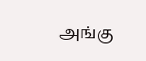அங்கு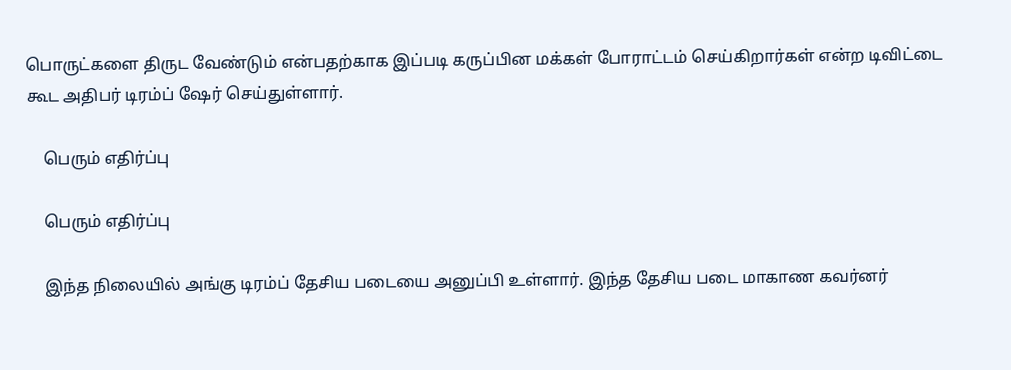பொருட்களை திருட வேண்டும் என்பதற்காக இப்படி கருப்பின மக்கள் போராட்டம் செய்கிறார்கள் என்ற டிவிட்டை கூட அதிபர் டிரம்ப் ஷேர் செய்துள்ளார்.

    பெரும் எதிர்ப்பு

    பெரும் எதிர்ப்பு

    இந்த நிலையில் அங்கு டிரம்ப் தேசிய படையை அனுப்பி உள்ளார். இந்த தேசிய படை மாகாண கவர்னர்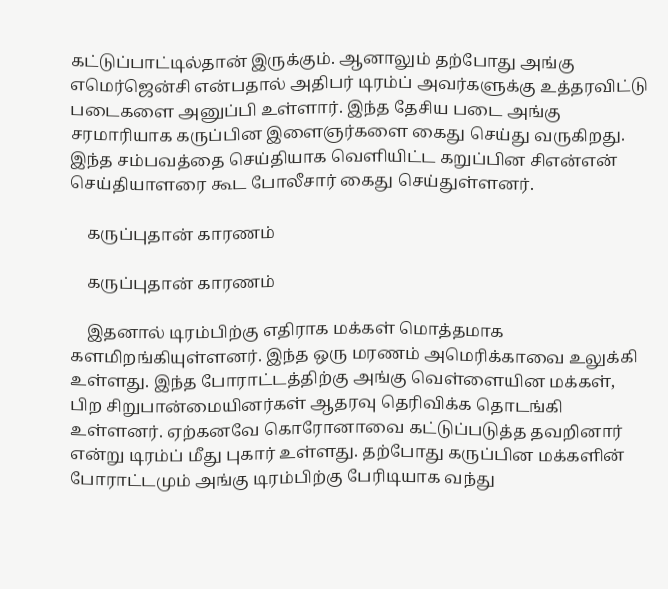கட்டுப்பாட்டில்தான் இருக்கும். ஆனாலும் தற்போது அங்கு எமெர்ஜென்சி என்பதால் அதிபர் டிரம்ப் அவர்களுக்கு உத்தரவிட்டு படைகளை அனுப்பி உள்ளார். இந்த தேசிய படை அங்கு சரமாரியாக கருப்பின இளைஞர்களை கைது செய்து வருகிறது. இந்த சம்பவத்தை செய்தியாக வெளியிட்ட கறுப்பின சிஎன்என் செய்தியாளரை கூட போலீசார் கைது செய்துள்ளனர்.

    கருப்புதான் காரணம்

    கருப்புதான் காரணம்

    இதனால் டிரம்பிற்கு எதிராக மக்கள் மொத்தமாக களமிறங்கியுள்ளனர். இந்த ஒரு மரணம் அமெரிக்காவை உலுக்கி உள்ளது. இந்த போராட்டத்திற்கு அங்கு வெள்ளையின மக்கள், பிற சிறுபான்மையினர்கள் ஆதரவு தெரிவிக்க தொடங்கி உள்ளனர். ஏற்கனவே கொரோனாவை கட்டுப்படுத்த தவறினார் என்று டிரம்ப் மீது புகார் உள்ளது. தற்போது கருப்பின மக்களின் போராட்டமும் அங்கு டிரம்பிற்கு பேரிடியாக வந்து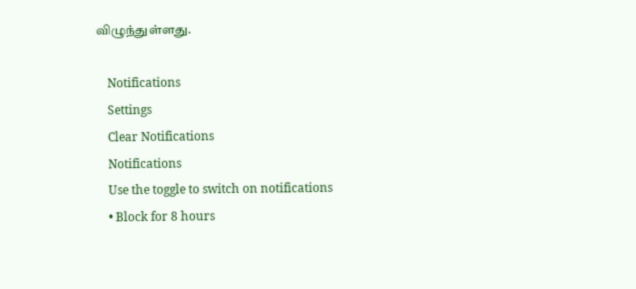விழுந்துள்ளது.

    Notifications
    Settings
    Clear Notifications
    Notifications
    Use the toggle to switch on notifications
    • Block for 8 hours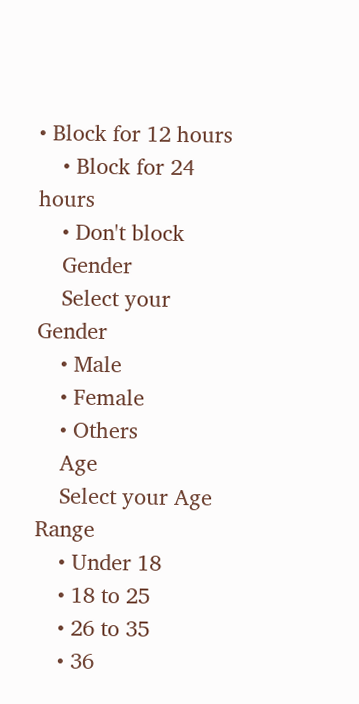• Block for 12 hours
    • Block for 24 hours
    • Don't block
    Gender
    Select your Gender
    • Male
    • Female
    • Others
    Age
    Select your Age Range
    • Under 18
    • 18 to 25
    • 26 to 35
    • 36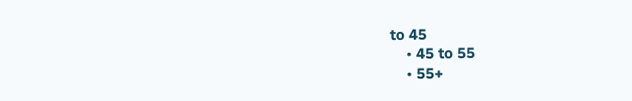to 45
    • 45 to 55
    • 55+